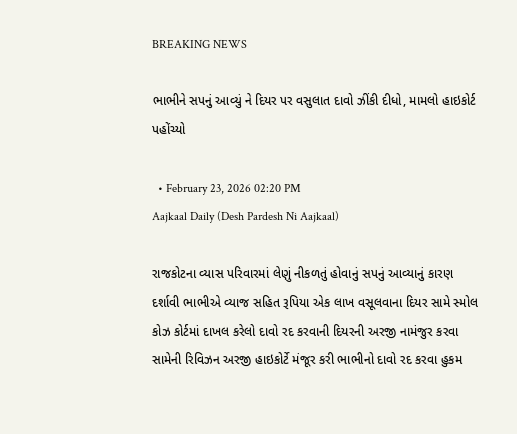BREAKING NEWS

ભાભીને સપનું આવ્યું ને દિયર પર વસુલાત દાવો ઝીંકી દીધો, મામલો હાઇકોર્ટ પહોંચ્યો

  • February 23, 2026 02:20 PM
Aajkaal Daily (Desh Pardesh Ni Aajkaal)

રાજકોટના વ્યાસ પરિવારમાં લેણું નીકળતું હોવાનું સપનું આવ્યાનું કારણ દર્શાવી ભાભીએ વ્યાજ સહિત રૂપિયા એક લાખ વસૂલવાના દિયર સામે સ્મોલ કોઝ કોર્ટમાં દાખલ કરેલો દાવો રદ કરવાની દિયરની અરજી નામંજુર કરવા સામેની રિવિઝન અરજી હાઇકોર્ટે મંજૂર કરી ભાભીનો દાવો રદ કરવા હુકમ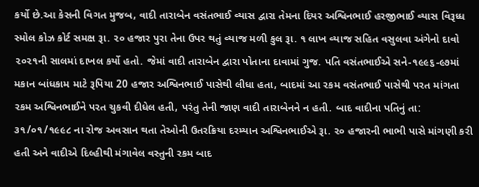કર્યો છે.આ કેસની વિગત મુજબ, વાદી તારાબેન વસંતભાઈ વ્યાસ દ્વારા તેમના દિયર અશ્વિનભાઈ હરજીભાઈ વ્યાસ વિરૂધ્ધ સ્મોલ કોઝ કોર્ટ સમક્ષ રૂા. ૨૦ હજાર પુરા તેના ઉપર થતું વ્યાજ મળી કુલ રૂા. ૧ લાખ વ્યાજ સહિત વસુલવા અંગેનો દાવો ૨૦૨૧ની સાલમાં દાખલ કર્યો હતો. જેમાં વાદી તારાબેન દ્વારા પોતાના દાવામાં ગુજ. પતિ વસંતભાઈએ સને-૧૯૯૬-૯૭માં મકાન બાંધકામ માટે રૂપિયા 20 હજાર અશ્વિનભાઈ પાસેથી લીધા હતા, બાદમાં આ રકમ વસંતભાઈ પાસેથી પરત માંગતા રકમ અશ્વિનભાઈને પરત ચુકવી દીધેલ હતી, પરંતુ તેની જાણ વાદી તારાબેનને ન હતી. બાદ વાદીના પતિનું તા: ૩૧/૦૧/૧૯૯૮ ના રોજ અવસાન થતા તેઓની ઉતરક્રિયા દરમ્યાન અશ્વિનભાઈએ રૂા. ૨૦ હજારની ભાભી પાસે માંગણી કરી હતી અને વાદીએ દિલ્હીથી મંગાવેલ વસ્તુની રકમ બાદ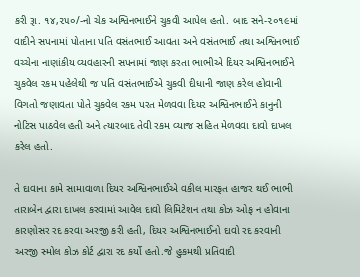કરી રૂા. ૧૪,૨૫૦/-નો ચેક અશ્વિનભાઈને ચુકવી આપેલ હતો. બાદ સને-૨૦૧૯માં વાદીને સપનામાં પોતાના પતિ વસંતભાઈ આવતા અને વસંતભાઈ તથા અશ્વિનભાઈ વચ્ચેના નાણાંકીય વ્યવહારની સપનામાં જાણ કરતા ભાભીએ દિયર અશ્વિનભાઈને ચુકવેલ રકમ પહેલેથી જ પતિ વસંતભાઈએ ચુકવી દીધાની જાણ કરેલ હોવાની વિગતો જણાવતા પોતે ચુકવેલ રકમ પરત મેળવવા દિયર અશ્વિનભાઈને કાનુની નોટિસ પાઠવેલ હતી અને ત્યારબાદ તેવી રકમ વ્યાજ સહિત મેળવવા દાવો દાખલ કરેલ હતો.

તે દાવાના કામે સામાવાળા દિયર અશ્વિનભાઈએ વકીલ મારફત હાજર થઈ ભાભી તારાબેન દ્વારા દાખલ કરવામાં આવેલ દાવો લિમિટેશન તથા કોઝ ઓફ ન હોવાના કારણોસર રદ કરવા અરજી કરી હતી, દિયર અશ્વિનભાઈનો દાવો રદ કરવાની અરજી સ્મોલ કોઝ કોર્ટ દ્વારા રદ કર્યો હતો.જે હુકમથી પ્રતિવાદી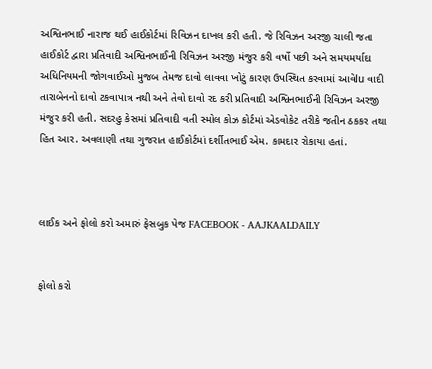અશ્વિનભાઈ નારાજ થઈ હાઈકોર્ટમાં રિવિઝન દાખલ કરી હતી. જે રિવિઝન અરજી ચાલી જતા હાઈકોર્ટ દ્વારા પ્રતિવાદી અશ્વિનભાઈની રિવિઝન અરજી મંજુર કરી વર્ષો પછી અને સમયમર્યાદા અધિનિયમની જોગવાઈઓ મુજબ તેમજ દાવો લાવવા ખોટું કારણ ઉપસ્થિત કરવામાં આવેlu વાદી તારાબેનનો દાવો ટકવાપાત્ર નથી અને તેવો દાવો રદ કરી પ્રતિવાદી અશ્વિનભાઈની રિવિઝન અરજી મંજુર કરી હતી. સદરહુ કેસમાં પ્રતિવાદી વતી સ્મોલ કોઝ કોર્ટમાં એડવોકેટ તરીકે જતીન ઠકકર તથા હિત આર. અવલાણી તથા ગુજરાત હાઈકોર્ટમાં દર્શીતભાઈ એમ. કામદાર રોકાયા હતાં.



લાઈક અને ફોલો કરો અમારું ફેસબુક પેજ FACEBOOK - AAJKAALDAILY


ફોલો કરો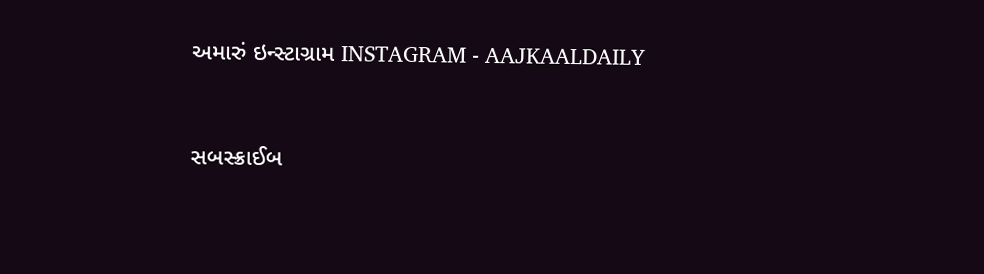અમારું ઇન્સ્ટાગ્રામ INSTAGRAM - AAJKAALDAILY


સબસ્ક્રાઈબ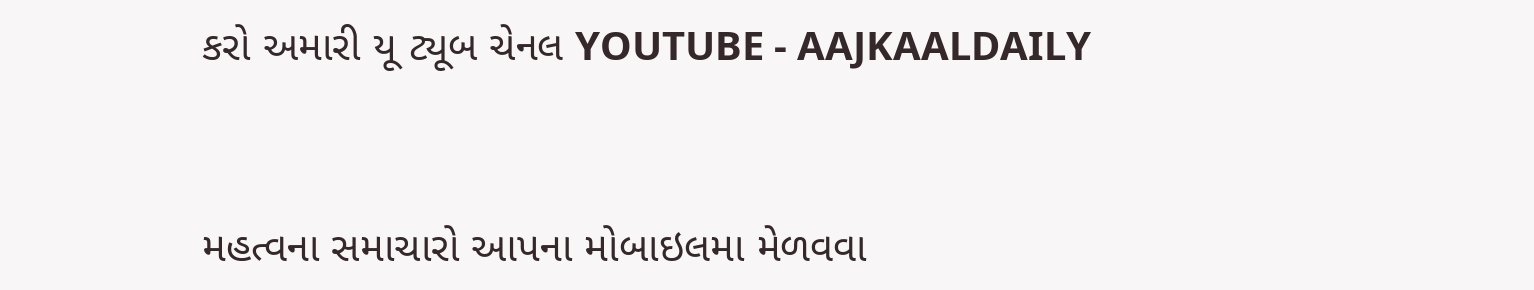કરો અમારી યૂ ટ્યૂબ ચેનલ YOUTUBE - AAJKAALDAILY


મહત્વના સમાચારો આપના મોબાઇલમા મેળવવા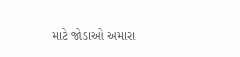માટે જોડાઓ અમારા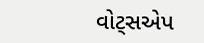વોટ્સએપ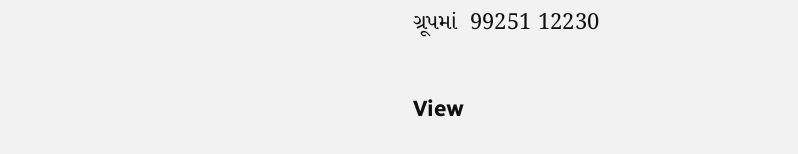ગ્રૂપમાં  99251 12230

View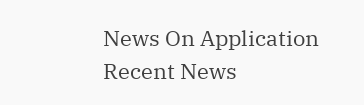News On Application
Recent News